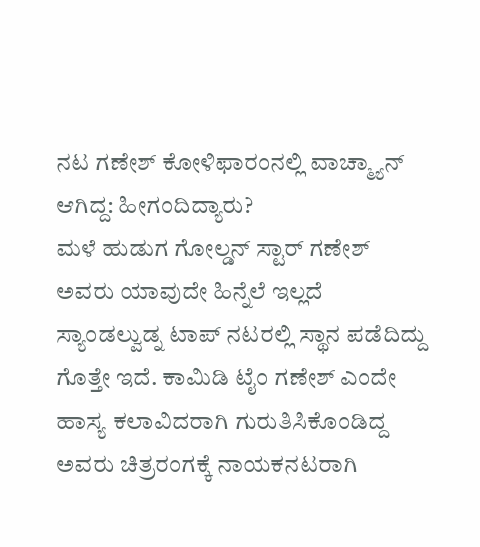ನಟ ಗಣೇಶ್ ಕೋಳಿಫಾರಂನಲ್ಲಿ ವಾಚ್ಮ್ಯಾನ್ ಆಗಿದ್ದ: ಹೀಗಂದಿದ್ಯಾರು?
ಮಳೆ ಹುಡುಗ ಗೋಲ್ಡನ್ ಸ್ಟಾರ್ ಗಣೇಶ್ ಅವರು ಯಾವುದೇ ಹಿನ್ನೆಲೆ ಇಲ್ಲದೆ ಸ್ಯಾಂಡಲ್ವುಡ್ನ ಟಾಪ್ ನಟರಲ್ಲಿ ಸ್ಥಾನ ಪಡೆದಿದ್ದು ಗೊತ್ತೇ ಇದೆ. ಕಾಮಿಡಿ ಟೈಂ ಗಣೇಶ್ ಎಂದೇ ಹಾಸ್ಯ ಕಲಾವಿದರಾಗಿ ಗುರುತಿಸಿಕೊಂಡಿದ್ದ ಅವರು ಚಿತ್ರರಂಗಕ್ಕೆ ನಾಯಕನಟರಾಗಿ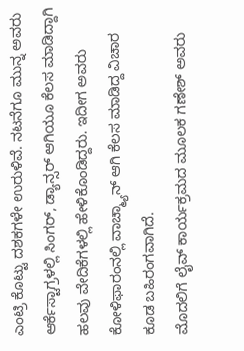ಎಂಟ್ರಿ ಕೊಟ್ಟು ದಶಕಗಳೇ ಉರುಳಿವೆ. ನಟನೆಗೂ ಮುನ್ನ ಅವರು ಆರ್ಕೆಸ್ಟಾಗ್ರಳಲ್ಲಿ ಸಿಂಗರ್, ಡ್ಯಾನ್ಸರ್ ಆಗಿಯೂ ಕೆಲಸ ಮಾಡಿದ್ದಾಗಿ ಹಲವು ವೇದಿಕೆಗಳಲ್ಲಿ ಹೇಳಿಕೊಂಡಿದ್ದರು. ಇದೀಗ ಅವರು ಕೋಳಿಫಾರಂನಲ್ಲಿ ವಾಚ್ಮ್ಯಾನ್ ಆಗಿ ಕೆಲಸ ಮಾಡಿದ್ದ ವಿಚಾರ ಕೂಡ ಬಹಿರಂಗವಾಗಿದೆ.
ಮೊದಲಿಗೆ ಲೈವ್ ಕಾರ್ಯಕ್ರಮದ ಮೂಲಕ ಗಣೇಶ್ ಅವರು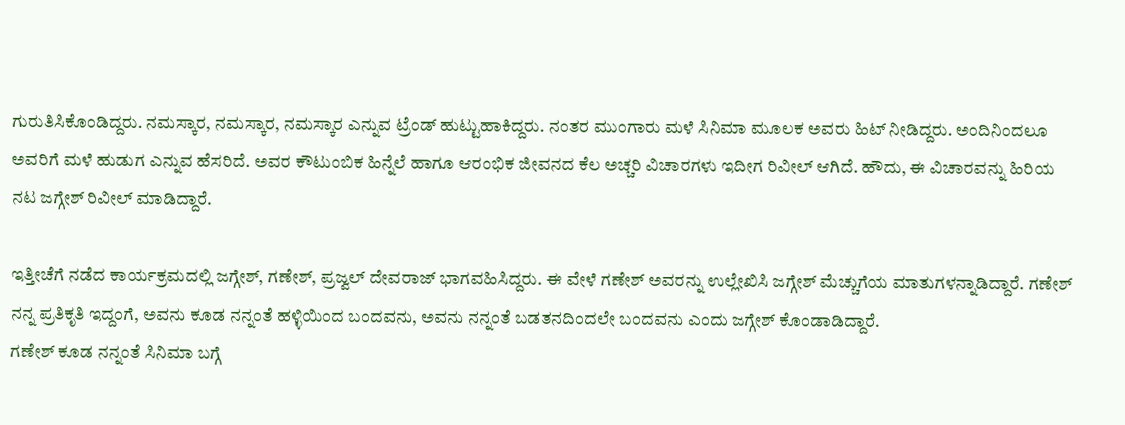ಗುರುತಿಸಿಕೊಂಡಿದ್ದರು. ನಮಸ್ಕಾರ, ನಮಸ್ಕಾರ, ನಮಸ್ಕಾರ ಎನ್ನುವ ಟ್ರೆಂಡ್ ಹುಟ್ಟುಹಾಕಿದ್ದರು. ನಂತರ ಮುಂಗಾರು ಮಳೆ ಸಿನಿಮಾ ಮೂಲಕ ಅವರು ಹಿಟ್ ನೀಡಿದ್ದರು. ಅಂದಿನಿಂದಲೂ ಅವರಿಗೆ ಮಳೆ ಹುಡುಗ ಎನ್ನುವ ಹೆಸರಿದೆ. ಅವರ ಕೌಟುಂಬಿಕ ಹಿನ್ನೆಲೆ ಹಾಗೂ ಆರಂಭಿಕ ಜೀವನದ ಕೆಲ ಅಚ್ಚರಿ ವಿಚಾರಗಳು ಇದೀಗ ರಿವೀಲ್ ಆಗಿದೆ. ಹೌದು, ಈ ವಿಚಾರವನ್ನು ಹಿರಿಯ ನಟ ಜಗ್ಗೇಶ್ ರಿವೀಲ್ ಮಾಡಿದ್ದಾರೆ.

ಇತ್ತೀಚೆಗೆ ನಡೆದ ಕಾರ್ಯಕ್ರಮದಲ್ಲಿ ಜಗ್ಗೇಶ್, ಗಣೇಶ್, ಪ್ರಜ್ವಲ್ ದೇವರಾಜ್ ಭಾಗವಹಿಸಿದ್ದರು. ಈ ವೇಳೆ ಗಣೇಶ್ ಅವರನ್ನು ಉಲ್ಲೇಖಿಸಿ ಜಗ್ಗೇಶ್ ಮೆಚ್ಚುಗೆಯ ಮಾತುಗಳನ್ನಾಡಿದ್ದಾರೆ. ಗಣೇಶ್ ನನ್ನ ಪ್ರತಿಕೃತಿ ಇದ್ದಂಗೆ, ಅವನು ಕೂಡ ನನ್ನಂತೆ ಹಳ್ಳಿಯಿಂದ ಬಂದವನು, ಅವನು ನನ್ನಂತೆ ಬಡತನದಿಂದಲೇ ಬಂದವನು ಎಂದು ಜಗ್ಗೇಶ್ ಕೊಂಡಾಡಿದ್ದಾರೆ.
ಗಣೇಶ್ ಕೂಡ ನನ್ನಂತೆ ಸಿನಿಮಾ ಬಗ್ಗೆ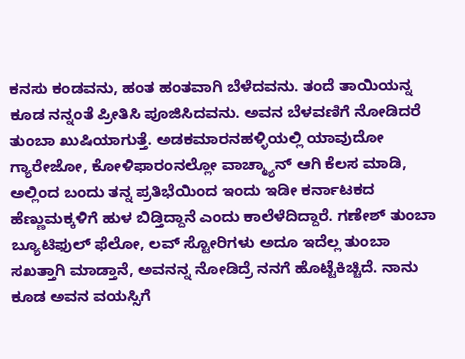ಕನಸು ಕಂಡವನು, ಹಂತ ಹಂತವಾಗಿ ಬೆಳೆದವನು. ತಂದೆ ತಾಯಿಯನ್ನ ಕೂಡ ನನ್ನಂತೆ ಪ್ರೀತಿಸಿ ಪೂಜಿಸಿದವನು. ಅವನ ಬೆಳವಣಿಗೆ ನೋಡಿದರೆ ತುಂಬಾ ಖುಷಿಯಾಗುತ್ತೆ. ಅಡಕಮಾರನಹಳ್ಳಿಯಲ್ಲಿ ಯಾವುದೋ ಗ್ಯಾರೇಜೋ, ಕೋಳಿಫಾರಂನಲ್ಲೋ ವಾಚ್ಮ್ಯಾನ್ ಆಗಿ ಕೆಲಸ ಮಾಡಿ, ಅಲ್ಲಿಂದ ಬಂದು ತನ್ನ ಪ್ರತಿಭೆಯಿಂದ ಇಂದು ಇಡೀ ಕರ್ನಾಟಕದ ಹೆಣ್ಣುಮಕ್ಕಳಿಗೆ ಹುಳ ಬಿಡ್ತಿದ್ದಾನೆ ಎಂದು ಕಾಲೆಳೆದಿದ್ದಾರೆ. ಗಣೇಶ್ ತುಂಬಾ ಬ್ಯೂಟಿಫುಲ್ ಫೆಲೋ, ಲವ್ ಸ್ಟೋರಿಗಳು ಅದೂ ಇದೆಲ್ಲ ತುಂಬಾ ಸಖತ್ತಾಗಿ ಮಾಡ್ತಾನೆ, ಅವನನ್ನ ನೋಡಿದ್ರೆ ನನಗೆ ಹೊಟ್ಟೆಕಿಚ್ಚಿದೆ. ನಾನು ಕೂಡ ಅವನ ವಯಸ್ಸಿಗೆ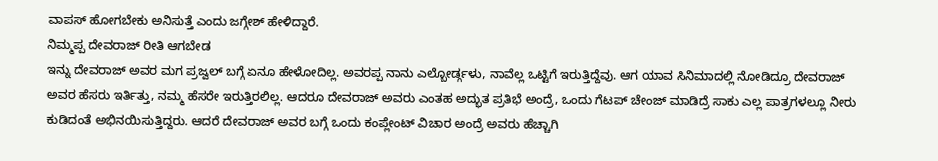ವಾಪಸ್ ಹೋಗಬೇಕು ಅನಿಸುತ್ತೆ ಎಂದು ಜಗ್ಗೇಶ್ ಹೇಳಿದ್ದಾರೆ.
ನಿಮ್ಮಪ್ಪ ದೇವರಾಜ್ ರೀತಿ ಆಗಬೇಡ
ಇನ್ನು ದೇವರಾಜ್ ಅವರ ಮಗ ಪ್ರಜ್ವಲ್ ಬಗ್ಗೆ ಏನೂ ಹೇಳೋದಿಲ್ಲ. ಅವರಪ್ಪ ನಾನು ಎಲ್ಬೋರ್ಡ್ಗಳು, ನಾವೆಲ್ಲ ಒಟ್ಟಿಗೆ ಇರುತ್ತಿದ್ದೆವು. ಆಗ ಯಾವ ಸಿನಿಮಾದಲ್ಲಿ ನೋಡಿದ್ರೂ ದೇವರಾಜ್ ಅವರ ಹೆಸರು ಇರ್ತಿತ್ತು, ನಮ್ಮ ಹೆಸರೇ ಇರುತ್ತಿರಲಿಲ್ಲ. ಆದರೂ ದೇವರಾಜ್ ಅವರು ಎಂತಹ ಅದ್ಭುತ ಪ್ರತಿಭೆ ಅಂದ್ರೆ, ಒಂದು ಗೆಟಪ್ ಚೇಂಜ್ ಮಾಡಿದ್ರೆ ಸಾಕು ಎಲ್ಲ ಪಾತ್ರಗಳಲ್ಲೂ ನೀರು ಕುಡಿದಂತೆ ಅಭಿನಯಿಸುತ್ತಿದ್ದರು. ಆದರೆ ದೇವರಾಜ್ ಅವರ ಬಗ್ಗೆ ಒಂದು ಕಂಪ್ಲೇಂಟ್ ವಿಚಾರ ಅಂದ್ರೆ ಅವರು ಹೆಚ್ಚಾಗಿ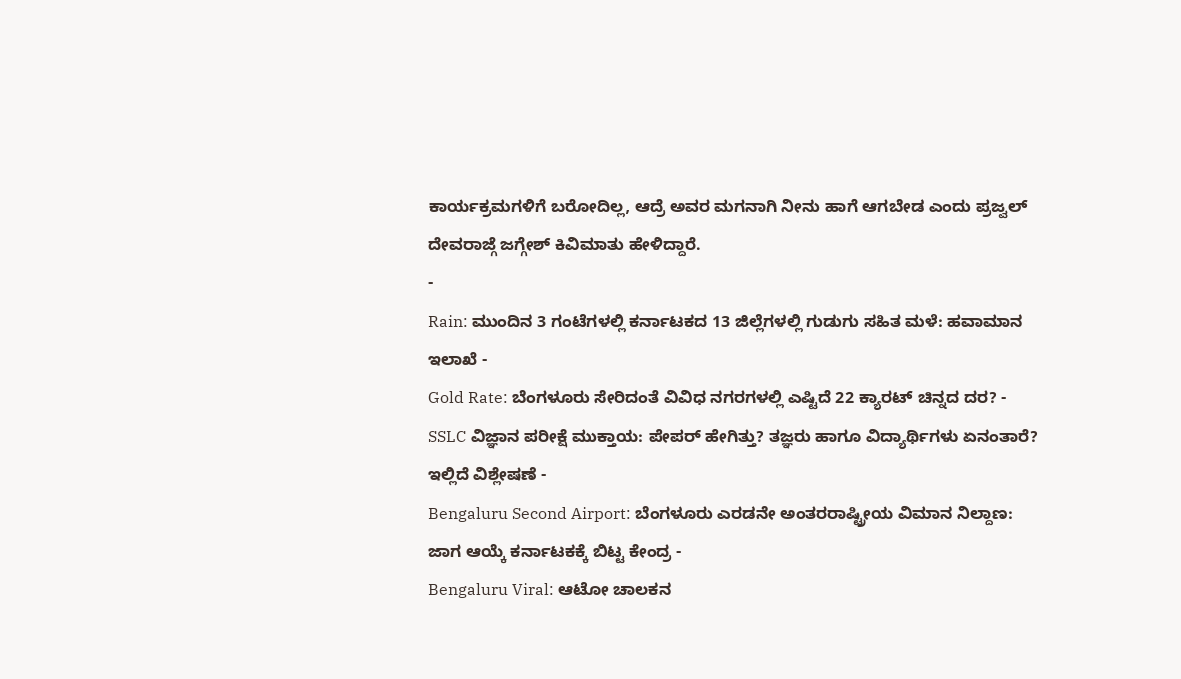ಕಾರ್ಯಕ್ರಮಗಳಿಗೆ ಬರೋದಿಲ್ಲ, ಆದ್ರೆ ಅವರ ಮಗನಾಗಿ ನೀನು ಹಾಗೆ ಆಗಬೇಡ ಎಂದು ಪ್ರಜ್ವಲ್ ದೇವರಾಜ್ಗೆ ಜಗ್ಗೇಶ್ ಕಿವಿಮಾತು ಹೇಳಿದ್ದಾರೆ.
-
Rain: ಮುಂದಿನ 3 ಗಂಟೆಗಳಲ್ಲಿ ಕರ್ನಾಟಕದ 13 ಜಿಲ್ಲೆಗಳಲ್ಲಿ ಗುಡುಗು ಸಹಿತ ಮಳೆ: ಹವಾಮಾನ ಇಲಾಖೆ -
Gold Rate: ಬೆಂಗಳೂರು ಸೇರಿದಂತೆ ವಿವಿಧ ನಗರಗಳಲ್ಲಿ ಎಷ್ಟಿದೆ 22 ಕ್ಯಾರಟ್ ಚಿನ್ನದ ದರ? -
SSLC ವಿಜ್ಞಾನ ಪರೀಕ್ಷೆ ಮುಕ್ತಾಯ: ಪೇಪರ್ ಹೇಗಿತ್ತು? ತಜ್ಞರು ಹಾಗೂ ವಿದ್ಯಾರ್ಥಿಗಳು ಏನಂತಾರೆ? ಇಲ್ಲಿದೆ ವಿಶ್ಲೇಷಣೆ -
Bengaluru Second Airport: ಬೆಂಗಳೂರು ಎರಡನೇ ಅಂತರರಾಷ್ಟ್ರೀಯ ವಿಮಾನ ನಿಲ್ದಾಣ: ಜಾಗ ಆಯ್ಕೆ ಕರ್ನಾಟಕಕ್ಕೆ ಬಿಟ್ಟ ಕೇಂದ್ರ -
Bengaluru Viral: ಆಟೋ ಚಾಲಕನ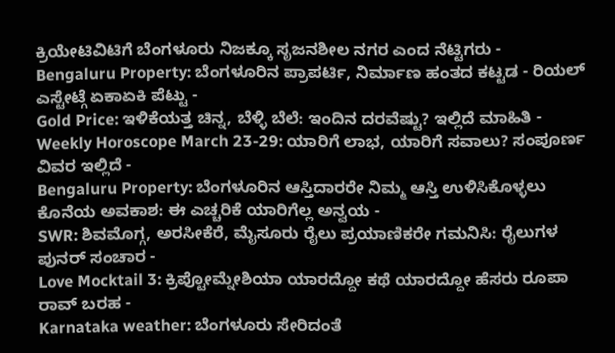ಕ್ರಿಯೇಟಿವಿಟಿಗೆ ಬೆಂಗಳೂರು ನಿಜಕ್ಕೂ ಸೃಜನಶೀಲ ನಗರ ಎಂದ ನೆಟ್ಟಿಗರು -
Bengaluru Property: ಬೆಂಗಳೂರಿನ ಪ್ರಾಪರ್ಟಿ, ನಿರ್ಮಾಣ ಹಂತದ ಕಟ್ಟಡ - ರಿಯಲ್ ಎಸ್ಟೇಟ್ಗೆ ಏಕಾಏಕಿ ಪೆಟ್ಟು -
Gold Price: ಇಳಿಕೆಯತ್ತ ಚಿನ್ನ, ಬೆಳ್ಳಿ ಬೆಲೆ: ಇಂದಿನ ದರವೆಷ್ಟು? ಇಲ್ಲಿದೆ ಮಾಹಿತಿ -
Weekly Horoscope March 23-29: ಯಾರಿಗೆ ಲಾಭ, ಯಾರಿಗೆ ಸವಾಲು? ಸಂಪೂರ್ಣ ವಿವರ ಇಲ್ಲಿದೆ -
Bengaluru Property: ಬೆಂಗಳೂರಿನ ಆಸ್ತಿದಾರರೇ ನಿಮ್ಮ ಆಸ್ತಿ ಉಳಿಸಿಕೊಳ್ಳಲು ಕೊನೆಯ ಅವಕಾಶ: ಈ ಎಚ್ಚರಿಕೆ ಯಾರಿಗೆಲ್ಲ ಅನ್ವಯ -
SWR: ಶಿವಮೊಗ್ಗ, ಅರಸೀಕೆರೆ, ಮೈಸೂರು ರೈಲು ಪ್ರಯಾಣಿಕರೇ ಗಮನಿಸಿ: ರೈಲುಗಳ ಪುನರ್ ಸಂಚಾರ -
Love Mocktail 3: ಕ್ರಿಪ್ಟೋಮ್ನೇಶಿಯಾ ಯಾರದ್ದೋ ಕಥೆ ಯಾರದ್ದೋ ಹೆಸರು ರೂಪಾ ರಾವ್ ಬರಹ -
Karnataka weather: ಬೆಂಗಳೂರು ಸೇರಿದಂತೆ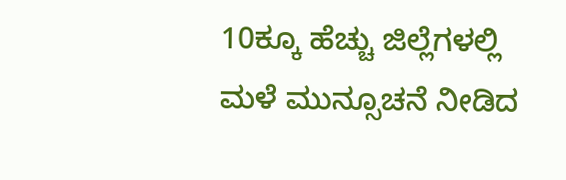10ಕ್ಕೂ ಹೆಚ್ಚು ಜಿಲ್ಲೆಗಳಲ್ಲಿ ಮಳೆ ಮುನ್ಸೂಚನೆ ನೀಡಿದ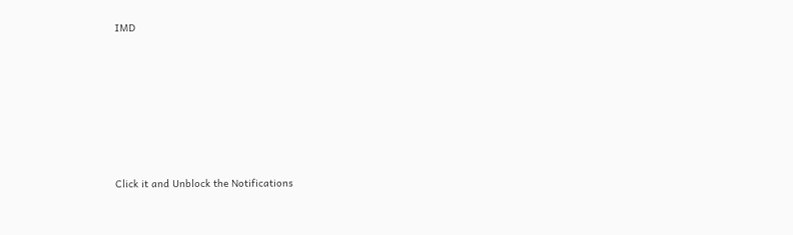IMD












Click it and Unblock the Notifications